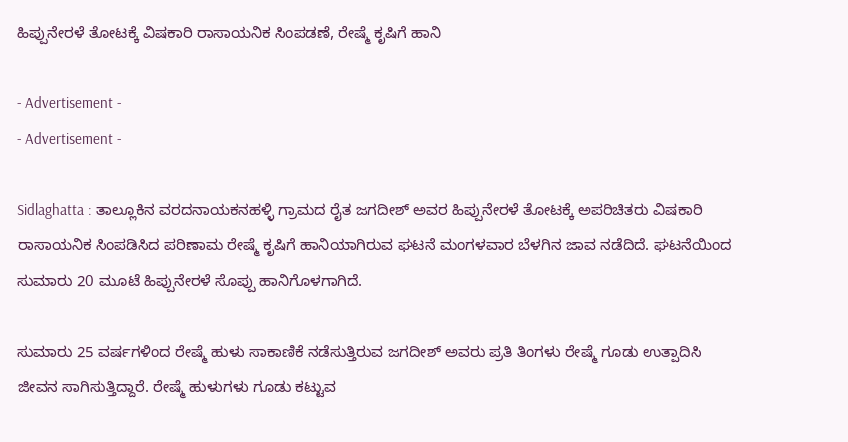ಹಿಪ್ಪುನೇರಳೆ ತೋಟಕ್ಕೆ ವಿಷಕಾರಿ ರಾಸಾಯನಿಕ ಸಿಂಪಡಣೆ, ರೇಷ್ಮೆ ಕೃಷಿಗೆ ಹಾನಿ

- Advertisement -
- Advertisement -

Sidlaghatta : ತಾಲ್ಲೂಕಿನ ವರದನಾಯಕನಹಳ್ಳಿ ಗ್ರಾಮದ ರೈತ ಜಗದೀಶ್ ಅವರ ಹಿಪ್ಪುನೇರಳೆ ತೋಟಕ್ಕೆ ಅಪರಿಚಿತರು ವಿಷಕಾರಿ ರಾಸಾಯನಿಕ ಸಿಂಪಡಿಸಿದ ಪರಿಣಾಮ ರೇಷ್ಮೆ ಕೃಷಿಗೆ ಹಾನಿಯಾಗಿರುವ ಘಟನೆ ಮಂಗಳವಾರ ಬೆಳಗಿನ ಜಾವ ನಡೆದಿದೆ. ಘಟನೆಯಿಂದ ಸುಮಾರು 20 ಮೂಟೆ ಹಿಪ್ಪುನೇರಳೆ ಸೊಪ್ಪು ಹಾನಿಗೊಳಗಾಗಿದೆ.

ಸುಮಾರು 25 ವರ್ಷಗಳಿಂದ ರೇಷ್ಮೆ ಹುಳು ಸಾಕಾಣಿಕೆ ನಡೆಸುತ್ತಿರುವ ಜಗದೀಶ್ ಅವರು ಪ್ರತಿ ತಿಂಗಳು ರೇಷ್ಮೆ ಗೂಡು ಉತ್ಪಾದಿಸಿ ಜೀವನ ಸಾಗಿಸುತ್ತಿದ್ದಾರೆ. ರೇಷ್ಮೆ ಹುಳುಗಳು ಗೂಡು ಕಟ್ಟುವ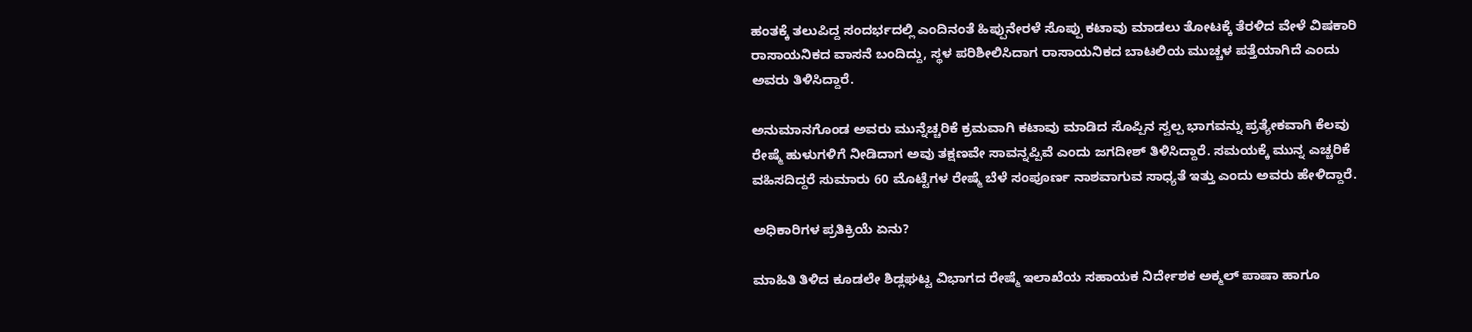ಹಂತಕ್ಕೆ ತಲುಪಿದ್ದ ಸಂದರ್ಭದಲ್ಲಿ ಎಂದಿನಂತೆ ಹಿಪ್ಪುನೇರಳೆ ಸೊಪ್ಪು ಕಟಾವು ಮಾಡಲು ತೋಟಕ್ಕೆ ತೆರಳಿದ ವೇಳೆ ವಿಷಕಾರಿ ರಾಸಾಯನಿಕದ ವಾಸನೆ ಬಂದಿದ್ದು, ಸ್ಥಳ ಪರಿಶೀಲಿಸಿದಾಗ ರಾಸಾಯನಿಕದ ಬಾಟಲಿಯ ಮುಚ್ಚಳ ಪತ್ತೆಯಾಗಿದೆ ಎಂದು ಅವರು ತಿಳಿಸಿದ್ದಾರೆ.

ಅನುಮಾನಗೊಂಡ ಅವರು ಮುನ್ನೆಚ್ಚರಿಕೆ ಕ್ರಮವಾಗಿ ಕಟಾವು ಮಾಡಿದ ಸೊಪ್ಪಿನ ಸ್ವಲ್ಪ ಭಾಗವನ್ನು ಪ್ರತ್ಯೇಕವಾಗಿ ಕೆಲವು ರೇಷ್ಮೆ ಹುಳುಗಳಿಗೆ ನೀಡಿದಾಗ ಅವು ತಕ್ಷಣವೇ ಸಾವನ್ನಪ್ಪಿವೆ ಎಂದು ಜಗದೀಶ್ ತಿಳಿಸಿದ್ದಾರೆ. ಸಮಯಕ್ಕೆ ಮುನ್ನ ಎಚ್ಚರಿಕೆ ವಹಿಸದಿದ್ದರೆ ಸುಮಾರು 60 ಮೊಟ್ಟೆಗಳ ರೇಷ್ಮೆ ಬೆಳೆ ಸಂಪೂರ್ಣ ನಾಶವಾಗುವ ಸಾಧ್ಯತೆ ಇತ್ತು ಎಂದು ಅವರು ಹೇಳಿದ್ದಾರೆ.

ಅಧಿಕಾರಿಗಳ ಪ್ರತಿಕ್ರಿಯೆ ಏನು?

ಮಾಹಿತಿ ತಿಳಿದ ಕೂಡಲೇ ಶಿಡ್ಲಘಟ್ಟ ವಿಭಾಗದ ರೇಷ್ಮೆ ಇಲಾಖೆಯ ಸಹಾಯಕ ನಿರ್ದೇಶಕ ಅಕ್ಮಲ್ ಪಾಷಾ ಹಾಗೂ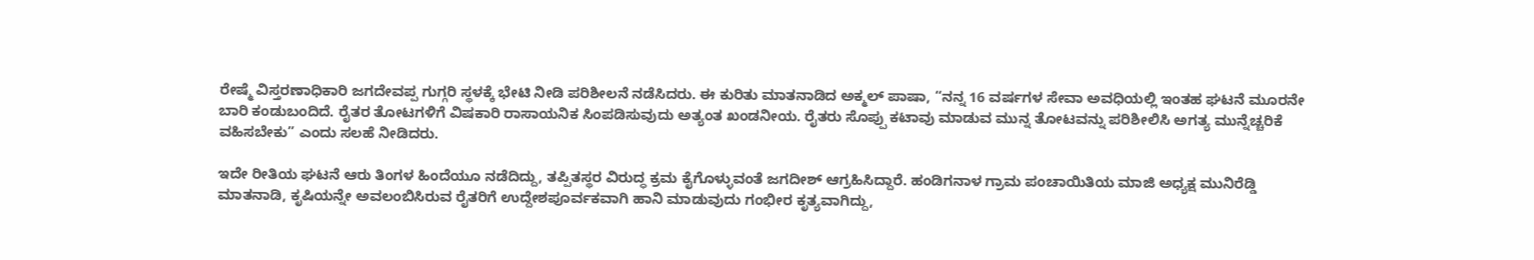ರೇಷ್ಮೆ ವಿಸ್ತರಣಾಧಿಕಾರಿ ಜಗದೇವಪ್ಪ ಗುಗ್ಗರಿ ಸ್ಥಳಕ್ಕೆ ಭೇಟಿ ನೀಡಿ ಪರಿಶೀಲನೆ ನಡೆಸಿದರು. ಈ ಕುರಿತು ಮಾತನಾಡಿದ ಅಕ್ಮಲ್ ಪಾಷಾ, “ನನ್ನ 16 ವರ್ಷಗಳ ಸೇವಾ ಅವಧಿಯಲ್ಲಿ ಇಂತಹ ಘಟನೆ ಮೂರನೇ ಬಾರಿ ಕಂಡುಬಂದಿದೆ. ರೈತರ ತೋಟಗಳಿಗೆ ವಿಷಕಾರಿ ರಾಸಾಯನಿಕ ಸಿಂಪಡಿಸುವುದು ಅತ್ಯಂತ ಖಂಡನೀಯ. ರೈತರು ಸೊಪ್ಪು ಕಟಾವು ಮಾಡುವ ಮುನ್ನ ತೋಟವನ್ನು ಪರಿಶೀಲಿಸಿ ಅಗತ್ಯ ಮುನ್ನೆಚ್ಚರಿಕೆ ವಹಿಸಬೇಕು” ಎಂದು ಸಲಹೆ ನೀಡಿದರು.

ಇದೇ ರೀತಿಯ ಘಟನೆ ಆರು ತಿಂಗಳ ಹಿಂದೆಯೂ ನಡೆದಿದ್ದು, ತಪ್ಪಿತಸ್ಥರ ವಿರುದ್ಧ ಕ್ರಮ ಕೈಗೊಳ್ಳುವಂತೆ ಜಗದೀಶ್ ಆಗ್ರಹಿಸಿದ್ದಾರೆ. ಹಂಡಿಗನಾಳ ಗ್ರಾಮ ಪಂಚಾಯಿತಿಯ ಮಾಜಿ ಅಧ್ಯಕ್ಷ ಮುನಿರೆಡ್ಡಿ ಮಾತನಾಡಿ, ಕೃಷಿಯನ್ನೇ ಅವಲಂಬಿಸಿರುವ ರೈತರಿಗೆ ಉದ್ದೇಶಪೂರ್ವಕವಾಗಿ ಹಾನಿ ಮಾಡುವುದು ಗಂಭೀರ ಕೃತ್ಯವಾಗಿದ್ದು,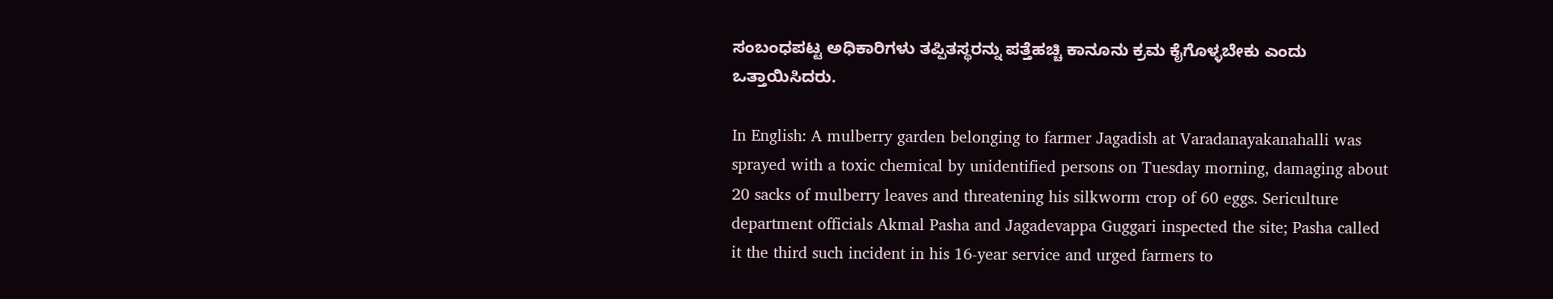ಸಂಬಂಧಪಟ್ಟ ಅಧಿಕಾರಿಗಳು ತಪ್ಪಿತಸ್ಥರನ್ನು ಪತ್ತೆಹಚ್ಚಿ ಕಾನೂನು ಕ್ರಮ ಕೈಗೊಳ್ಳಬೇಕು ಎಂದು ಒತ್ತಾಯಿಸಿದರು.

In English: A mulberry garden belonging to farmer Jagadish at Varadanayakanahalli was sprayed with a toxic chemical by unidentified persons on Tuesday morning, damaging about 20 sacks of mulberry leaves and threatening his silkworm crop of 60 eggs. Sericulture department officials Akmal Pasha and Jagadevappa Guggari inspected the site; Pasha called it the third such incident in his 16-year service and urged farmers to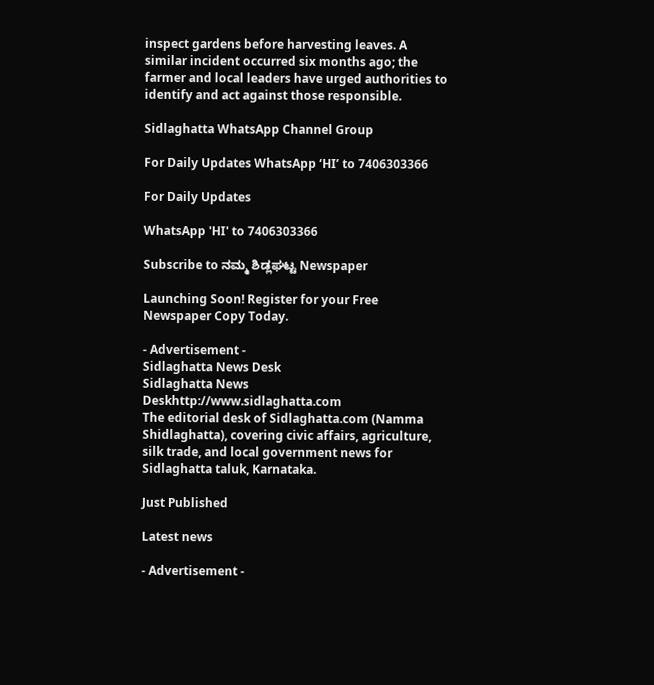inspect gardens before harvesting leaves. A similar incident occurred six months ago; the farmer and local leaders have urged authorities to identify and act against those responsible.

Sidlaghatta WhatsApp Channel Group

For Daily Updates WhatsApp ‘HI’ to 7406303366

For Daily Updates

WhatsApp 'HI' to 7406303366

Subscribe to ನಮ್ಮ ಶಿಡ್ಲಘಟ್ಟ Newspaper

Launching Soon! Register for your Free Newspaper Copy Today.

- Advertisement -
Sidlaghatta News Desk
Sidlaghatta News Deskhttp://www.sidlaghatta.com
The editorial desk of Sidlaghatta.com (Namma Shidlaghatta), covering civic affairs, agriculture, silk trade, and local government news for Sidlaghatta taluk, Karnataka.

Just Published

Latest news

- Advertisement -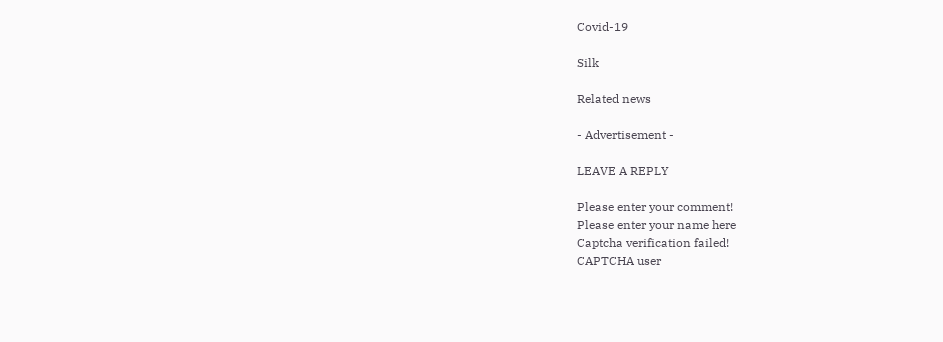Covid-19

Silk

Related news

- Advertisement -

LEAVE A REPLY

Please enter your comment!
Please enter your name here
Captcha verification failed!
CAPTCHA user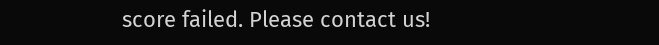score failed. Please contact us!